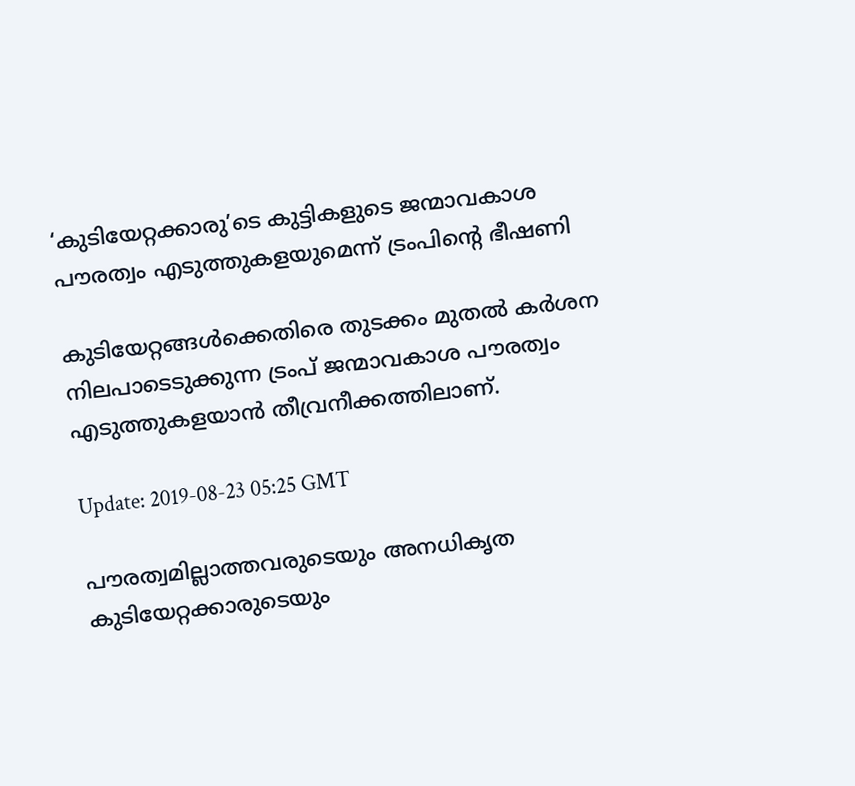‘കുടിയേറ്റക്കാരു’ടെ കുട്ടികളുടെ ജന്മാവകാശ പൗരത്വം എടുത്തുകളയുമെന്ന് ട്രംപിന്റെ ഭീഷണി

കുടിയേറ്റങ്ങള്‍ക്കെതിരെ തുടക്കം മുതല്‍ കര്‍ശന നിലപാടെടുക്കുന്ന ട്രംപ് ജന്മാവകാശ പൗരത്വം എടുത്തുകളയാന്‍ തീവ്രനീക്കത്തിലാണ്.

Update: 2019-08-23 05:25 GMT

പൗരത്വമില്ലാത്തവരുടെയും അനധികൃത കുടിയേറ്റക്കാരുടെയും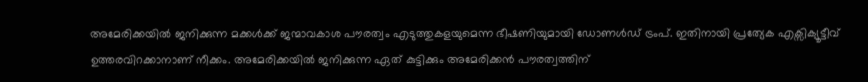അമേരിക്കയില്‍ ജനിക്കുന്ന മക്കള്‍ക്ക് ജന്മാവകാശ പൗരത്വം എടുത്തുകളയുമെന്ന ഭീഷണിയുമായി ഡോണള്‍ഡ് ട്രംപ്. ഇതിനായി പ്രത്യേക എക്സിക്യൂട്ടീവ് ഉത്തരവിറക്കാനാണ് നീക്കം. അമേരിക്കയില്‍ ജനിക്കുന്ന ഏത് കുട്ടിക്കും അമേരിക്കന്‍ പൗരത്വത്തിന്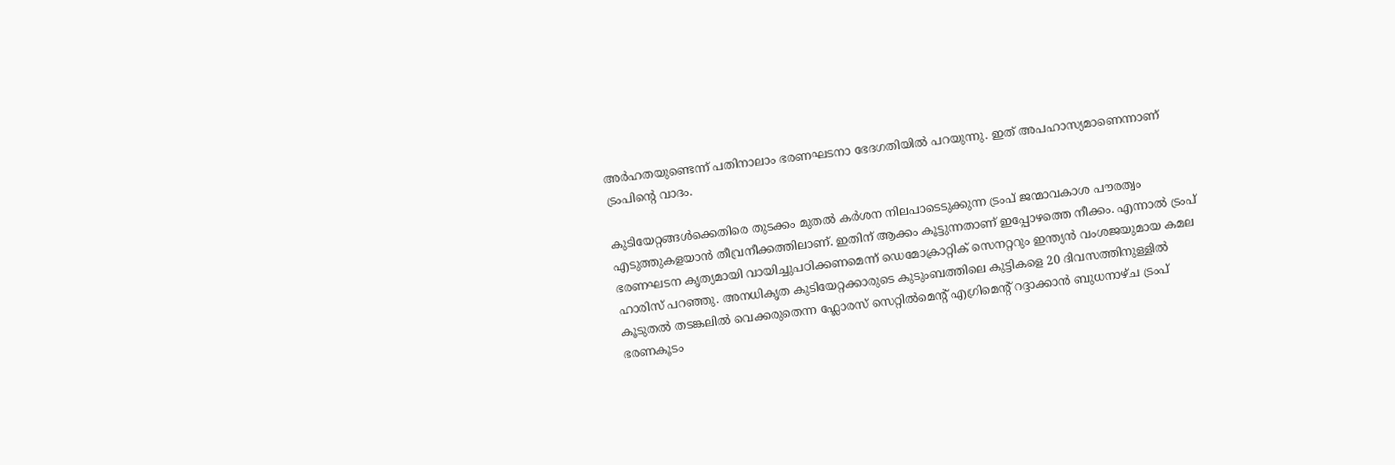അര്‍ഹതയുണ്ടെന്ന് പതിനാലാം ഭരണഘടനാ ഭേദഗതിയില്‍ പറയുന്നു. ഇത് അപഹാസ്യമാണെന്നാണ് ട്രംപിന്റെ വാദം.

കുടിയേറ്റങ്ങള്‍ക്കെതിരെ തുടക്കം മുതല്‍ കര്‍ശന നിലപാടെടുക്കുന്ന ട്രംപ് ജന്മാവകാശ പൗരത്വം എടുത്തുകളയാന്‍ തീവ്രനീക്കത്തിലാണ്. ഇതിന് ആക്കം കൂട്ടുന്നതാണ് ഇപ്പോഴത്തെ നീക്കം. എന്നാല്‍ ട്രംപ് ഭരണഘടന കൃത്യമായി വായിച്ചുപഠിക്കണമെന്ന് ഡെമോക്രാറ്റിക് സെനറ്ററും ഇന്ത്യന്‍ വംശജയുമായ കമല ഹാരിസ് പറഞ്ഞു. അനധികൃത കുടിയേറ്റക്കാരുടെ കുടുംബത്തിലെ കുട്ടികളെ 20 ദിവസത്തിനുള്ളില്‍ കൂടുതല്‍ തടങ്കലില്‍ വെക്കരുതെന്ന ഫ്ലോരസ് സെറ്റില്‍മെന്റ് എഗ്രിമെന്റ് റദ്ദാക്കാന്‍ ബുധനാഴ്ച ട്രംപ് ഭരണകൂടം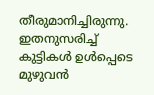തീരുമാനിച്ചിരുന്നു. ഇതനുസരിച്ച് കുട്ടികള്‍ ഉള്‍പ്പെടെ മുഴുവന്‍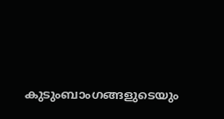കുടുംബാംഗങ്ങളുടെയും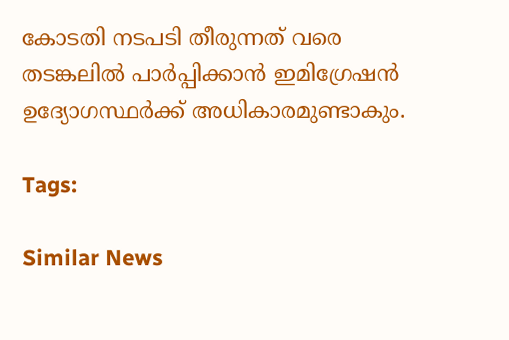കോടതി നടപടി തീരുന്നത് വരെ തടങ്കലില്‍ പാര്‍പ്പിക്കാന്‍ ഇമിഗ്രേഷന്‍ ഉദ്യോഗസ്ഥര്‍ക്ക് അധികാരമുണ്ടാകും.

Tags:

Similar News